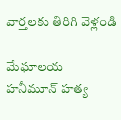వార్తలకు తిరిగి వెళ్లండి

మేఘాలయ హనీమూన్ హత్య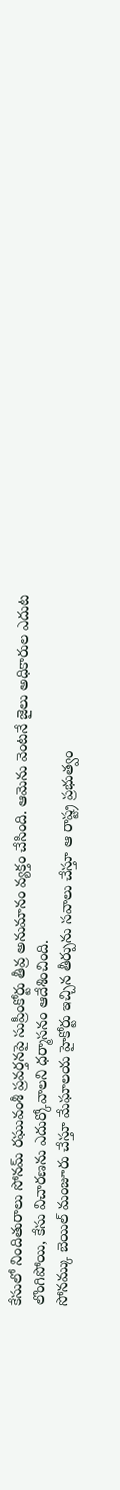కేసులో నిందితురాలు సోనమ్ రఘువంశీ ప్రవర్తనపై సుప్రీంకోర్టు తీవ్ర అనుమానం వ్యక్తం చేసింది. ఆమెను వెంటనే జైలు అధికారుల ఎదుట లొంగిపోయి, కేసు విచారణను ఎదుర్కోవాలని ధర్మాసనం ఆదేశించింది.
సోనమ్కు బెయిల్ మంజూరు చేస్తూ మేఘాలయ హైకోర్టు ఇచ్చిన తీర్పును సవాలు చేస్తూ ఆ రాష్ట్ర ప్రభుత్వం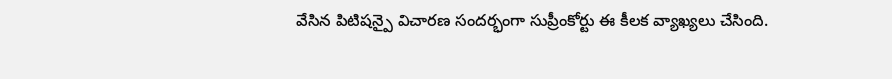వేసిన పిటిషన్పై విచారణ సందర్భంగా సుప్రీంకోర్టు ఈ కీలక వ్యాఖ్యలు చేసింది.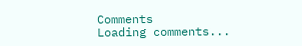Comments
Loading comments...